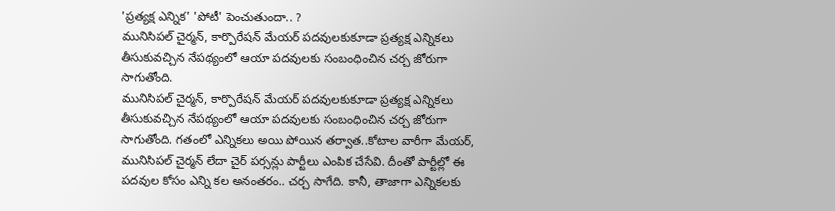'ప్రత్యక్ష ఎన్నిక' 'పోటీ' పెంచుతుందా.. ?
మునిసిపల్ చైర్మన్, కార్పొరేషన్ మేయర్ పదవులకుకూడా ప్రత్యక్ష ఎన్నికలు తీసుకువచ్చిన నేపథ్యంలో ఆయా పదవులకు సంబంధించిన చర్చ జోరుగా సాగుతోంది.
మునిసిపల్ చైర్మన్, కార్పొరేషన్ మేయర్ పదవులకుకూడా ప్రత్యక్ష ఎన్నికలు తీసుకువచ్చిన నేపథ్యంలో ఆయా పదవులకు సంబంధించిన చర్చ జోరుగా సాగుతోంది. గతంలో ఎన్నికలు అయి పోయిన తర్వాత..కోటాల వారీగా మేయర్, మునిసిపల్ చైర్మన్ లేదా చైర్ పర్సన్లు పార్టీలు ఎంపిక చేసేవి. దీంతో పార్టీల్లో ఈ పదవుల కోసం ఎన్ని కల అనంతరం.. చర్చ సాగేది. కానీ, తాజాగా ఎన్నికలకు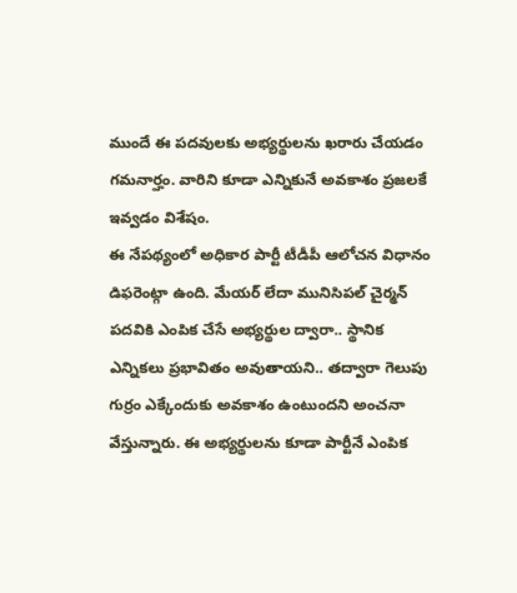ముందే ఈ పదవులకు అభ్యర్థులను ఖరారు చేయడం గమనార్హం. వారిని కూడా ఎన్నికునే అవకాశం ప్రజలకే ఇవ్వడం విశేషం.
ఈ నేపథ్యంలో అధికార పార్టీ టీడీపీ ఆలోచన విధానం డిఫరెంట్గా ఉంది. మేయర్ లేదా మునిసిపల్ చైర్మన్ పదవికి ఎంపిక చేసే అభ్యర్థుల ద్వారా.. స్థానిక ఎన్నికలు ప్రభావితం అవుతాయని.. తద్వారా గెలుపు గుర్రం ఎక్కేందుకు అవకాశం ఉంటుందని అంచనా వేస్తున్నారు. ఈ అభ్యర్థులను కూడా పార్టీనే ఎంపిక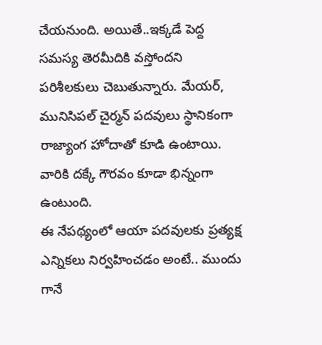చేయనుంది. అయితే..ఇక్కడే పెద్ద సమస్య తెరమీదికి వస్తోందని పరిశీలకులు చెబుతున్నారు. మేయర్, మునిసిపల్ చైర్మన్ పదవులు స్థానికంగా రాజ్యాంగ హోదాతో కూడి ఉంటాయి. వారికి దక్కే గౌరవం కూడా భిన్నంగా ఉంటుంది.
ఈ నేపథ్యంలో ఆయా పదవులకు ప్రత్యక్ష ఎన్నికలు నిర్వహించడం అంటే.. ముందు గానే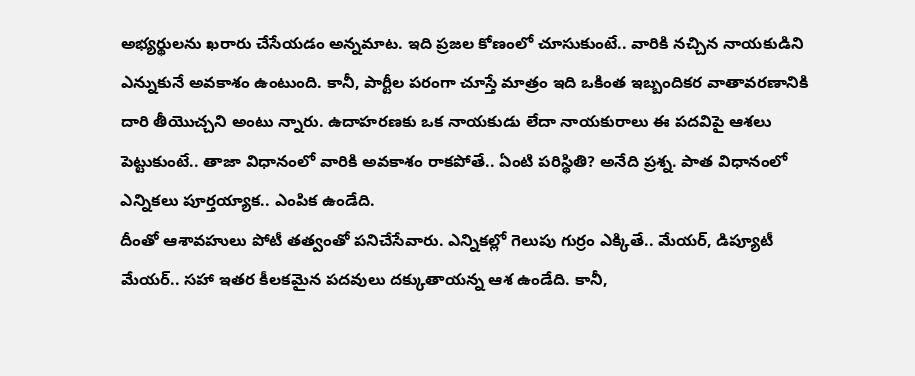అభ్యర్థులను ఖరారు చేసేయడం అన్నమాట. ఇది ప్రజల కోణంలో చూసుకుంటే.. వారికి నచ్చిన నాయకుడిని ఎన్నుకునే అవకాశం ఉంటుంది. కానీ, పార్టీల పరంగా చూస్తే మాత్రం ఇది ఒకింత ఇబ్బందికర వాతావరణానికి దారి తీయొచ్చని అంటు న్నారు. ఉదాహరణకు ఒక నాయకుడు లేదా నాయకురాలు ఈ పదవిపై ఆశలు పెట్టుకుంటే.. తాజా విధానంలో వారికి అవకాశం రాకపోతే.. ఏంటి పరిస్థితి? అనేది ప్రశ్న. పాత విధానంలో ఎన్నికలు పూర్తయ్యాక.. ఎంపిక ఉండేది.
దీంతో ఆశావహులు పోటీ తత్వంతో పనిచేసేవారు. ఎన్నికల్లో గెలుపు గుర్రం ఎక్కితే.. మేయర్, డిప్యూటీ మేయర్.. సహా ఇతర కీలకమైన పదవులు దక్కుతాయన్న ఆశ ఉండేది. కానీ,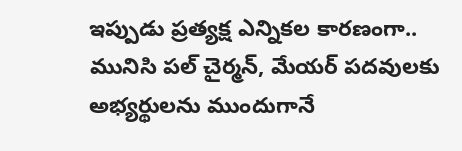ఇప్పుడు ప్రత్యక్ష ఎన్నికల కారణంగా.. మునిసి పల్ చైర్మన్, మేయర్ పదవులకు అభ్యర్థులను ముందుగానే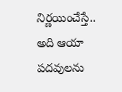నిర్ణయించేస్తే.. అది ఆయా పదవులను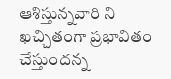ఆశిస్తున్నవారి ని ఖచ్చితంగా ప్రభావితం చేస్తుందన్న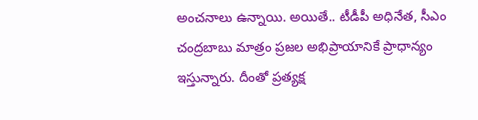అంచనాలు ఉన్నాయి. అయితే.. టీడీపీ అధినేత, సీఎం చంద్రబాబు మాత్రం ప్రజల అభిప్రాయానికే ప్రాధాన్యం ఇస్తున్నారు. దీంతో ప్రత్యక్ష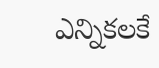ఎన్నికలకే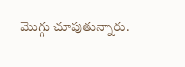మొగ్గు చూపుతున్నారు.